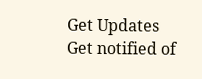Get Updates
Get notified of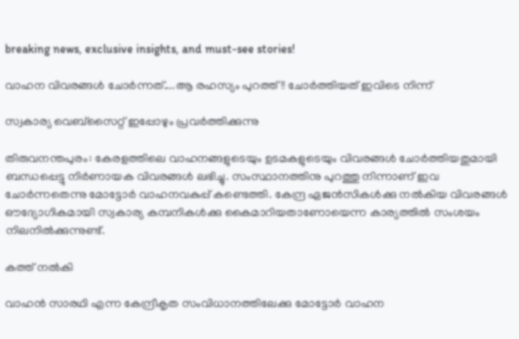breaking news, exclusive insights, and must-see stories!

വാഹന വിവരങ്ങള്‍ ചോര്‍ന്നത്....ആ രഹസ്യം പുറത്ത്!! ചോര്‍ത്തിയത് ഇവിടെ നിന്ന്

സ്വകാര്യ വെബ്സൈറ്റ് ഇപ്പോഴും പ്രവര്‍ത്തിക്കുന്നു

തിരുവനന്തപുരം: കേരളത്തിലെ വാഹനങ്ങളുടെയും ഉടമകളുടെയും വിവരങ്ങള്‍ ചോര്‍ത്തിയതുമായി ബന്ധപ്പെട്ടു നിര്‍ണായക വിവരങ്ങള്‍ ലഭിച്ചു. സംസ്ഥാനത്തിനു പുറത്തു നിന്നാണ് ഇവ ചോര്‍ന്നതെന്നു മോട്ടോര്‍ വാഹനവകുപ്പ് കണ്ടെത്തി. കേന്ദ്ര ഏജന്‍സികള്‍ക്കു നല്‍കിയ വിവരങ്ങള്‍ ഔദ്യോഗികമായി സ്വകാര്യ കമ്പനികള്‍ക്കു കൈമാറിയതാണോയെന്ന കാര്യത്തില്‍ സംശയം നിലനില്‍ക്കുന്നുണ്ട്.

കത്ത് നല്‍കി

വാഹന്‍ സാരഥി എന്ന കേന്ദ്രീകൃത സംവിധാനത്തിലേക്കു മോട്ടോര്‍ വാഹന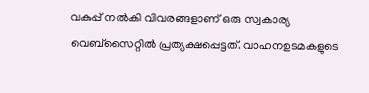വകുപ്പ് നല്‍കി വിവരങ്ങളാണ് ഒരു സ്വകാര്യ വെബ്‌സൈറ്റില്‍ പ്രത്യക്ഷപ്പെട്ടത്. വാഹനഉടമകളുടെ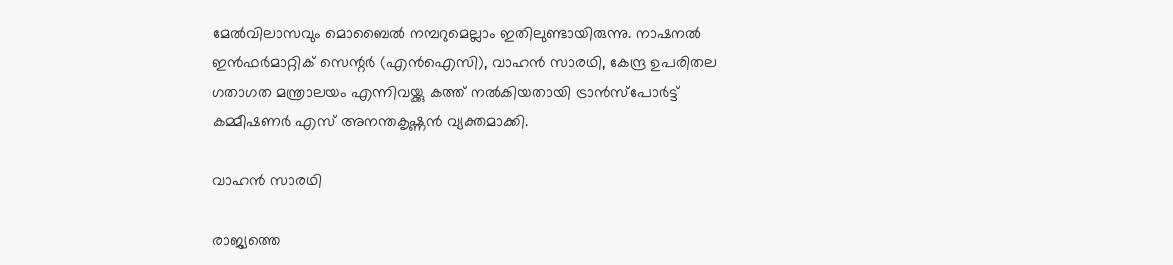മേല്‍വിലാസവും മൊബൈല്‍ നമ്പറുമെല്ലാം ഇതിലുണ്ടായിരുന്നു. നാഷനല്‍ ഇന്‍ഫര്‍മാറ്റിക് സെന്റര്‍ (എന്‍ഐസി), വാഹന്‍ സാരഥി, കേന്ദ്ര ഉപരിതല ഗതാഗത മന്ത്രാലയം എന്നിവയ്ക്കു കത്ത് നല്‍കിയതായി ട്രാന്‍സ്‌പോര്‍ട്ട് കമ്മീഷണര്‍ എസ് അനന്തകൃഷ്ണന്‍ വ്യക്തമാക്കി.

വാഹന്‍ സാരഥി

രാജ്യത്തെ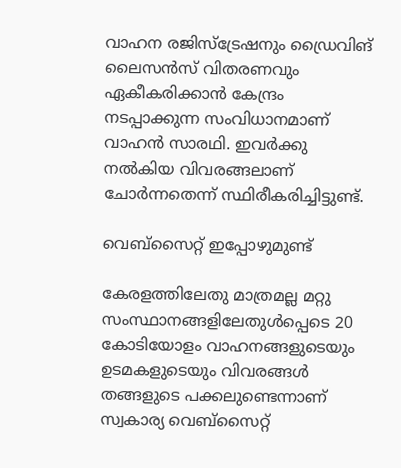വാഹന രജിസ്‌ട്രേഷനും ഡ്രൈവിങ് ലൈസന്‍സ് വിതരണവും ഏകീകരിക്കാന്‍ കേന്ദ്രം നടപ്പാക്കുന്ന സംവിധാനമാണ് വാഹന്‍ സാരഥി. ഇവര്‍ക്കു നല്‍കിയ വിവരങ്ങലാണ് ചോര്‍ന്നതെന്ന് സ്ഥിരീകരിച്ചിട്ടുണ്ട്.

വെബ്‌സൈറ്റ് ഇപ്പോഴുമുണ്ട്

കേരളത്തിലേതു മാത്രമല്ല മറ്റു സംസ്ഥാനങ്ങളിലേതുള്‍പ്പെടെ 20 കോടിയോളം വാഹനങ്ങളുടെയും ഉടമകളുടെയും വിവരങ്ങള്‍ തങ്ങളുടെ പക്കലുണ്ടെന്നാണ് സ്വകാര്യ വെബ്‌സൈറ്റ്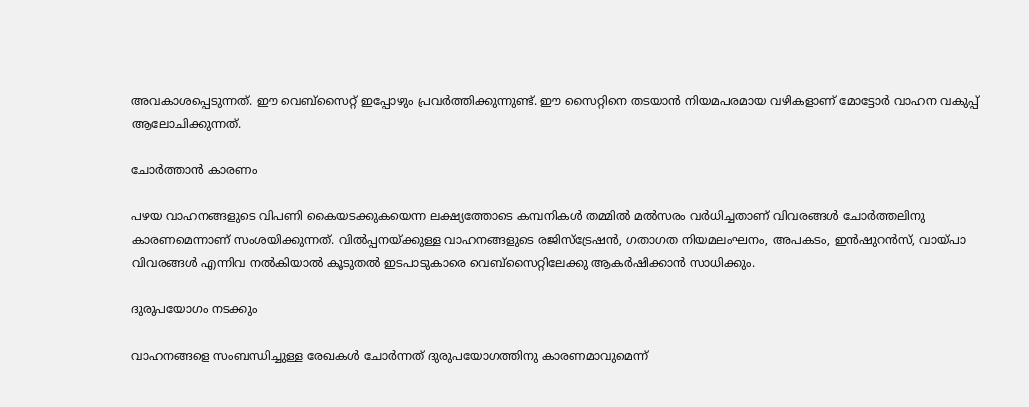അവകാശപ്പെടുന്നത്. ഈ വെബ്‌സൈറ്റ് ഇപ്പോഴും പ്രവര്‍ത്തിക്കുന്നുണ്ട്. ഈ സൈറ്റിനെ തടയാന്‍ നിയമപരമായ വഴികളാണ് മോട്ടോര്‍ വാഹന വകുപ്പ് ആലോചിക്കുന്നത്.

ചോര്‍ത്താന്‍ കാരണം

പഴയ വാഹനങ്ങളുടെ വിപണി കൈയടക്കുകയെന്ന ലക്ഷ്യത്തോടെ കമ്പനികള്‍ തമ്മില്‍ മല്‍സരം വര്‍ധിച്ചതാണ് വിവരങ്ങള്‍ ചോര്‍ത്തലിനു കാരണമെന്നാണ് സംശയിക്കുന്നത്. വില്‍പ്പനയ്ക്കുള്ള വാഹനങ്ങളുടെ രജിസ്‌ട്രേഷന്‍, ഗതാഗത നിയമലംഘനം, അപകടം, ഇന്‍ഷുറന്‍സ്, വായ്പാ വിവരങ്ങള്‍ എന്നിവ നല്‍കിയാല്‍ കൂടുതല്‍ ഇടപാടുകാരെ വെബ്‌സൈറ്റിലേക്കു ആകര്‍ഷിക്കാന്‍ സാധിക്കും.

ദുരുപയോഗം നടക്കും

വാഹനങ്ങളെ സംബന്ധിച്ചുള്ള രേഖകള്‍ ചോര്‍ന്നത് ദുരുപയോഗത്തിനു കാരണമാവുമെന്ന്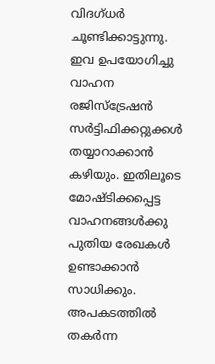വിദഗ്ധര്‍ ചൂണ്ടിക്കാട്ടുന്നു. ഇവ ഉപയോഗിച്ചു വാഹന രജിസ്‌ട്രേഷന്‍ സര്‍ട്ടിഫിക്കറ്റുക്കള്‍ തയ്യാറാക്കാന്‍ കഴിയും. ഇതിലൂടെ മോഷ്ടിക്കപ്പെട്ട വാഹനങ്ങള്‍ക്കു പുതിയ രേഖകള്‍ ഉണ്ടാക്കാന്‍ സാധിക്കും. അപകടത്തില്‍ തകര്‍ന്ന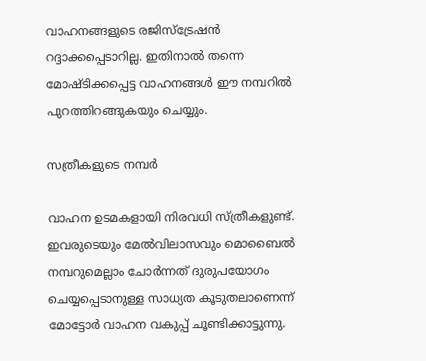വാഹനങ്ങളുടെ രജിസ്‌ട്രേഷന്‍ റദ്ദാക്കപ്പെടാറില്ല. ഇതിനാല്‍ തന്നെ മോഷ്ടിക്കപ്പെട്ട വാഹനങ്ങള്‍ ഈ നമ്പറില്‍ പുറത്തിറങ്ങുകയും ചെയ്യും.

സത്രീകളുടെ നമ്പര്‍

വാഹന ഉടമകളായി നിരവധി സ്ത്രീകളുണ്ട്. ഇവരുടെയും മേല്‍വിലാസവും മൊബൈല്‍ നമ്പറുമെല്ലാം ചോര്‍ന്നത് ദുരുപയോഗം ചെയ്യപ്പെടാനുള്ള സാധ്യത കൂടുതലാണെന്ന് മോട്ടോര്‍ വാഹന വകുപ്പ് ചൂണ്ടിക്കാട്ടുന്നു.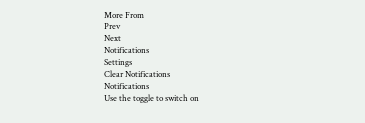More From
Prev
Next
Notifications
Settings
Clear Notifications
Notifications
Use the toggle to switch on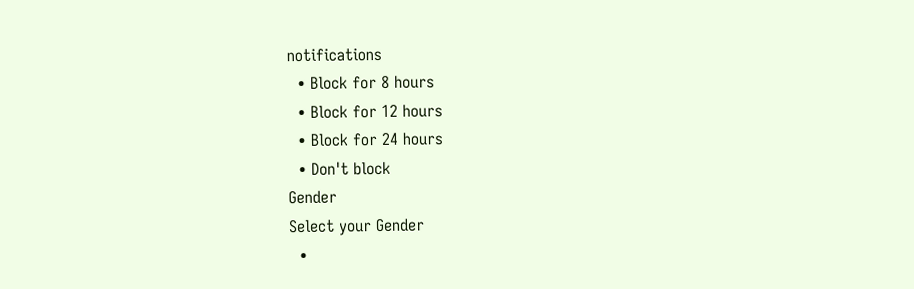notifications
  • Block for 8 hours
  • Block for 12 hours
  • Block for 24 hours
  • Don't block
Gender
Select your Gender
  •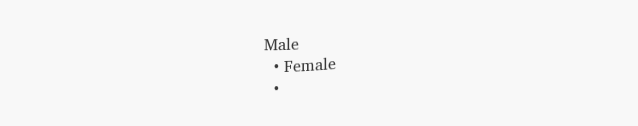Male
  • Female
  •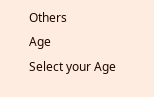Others
Age
Select your Age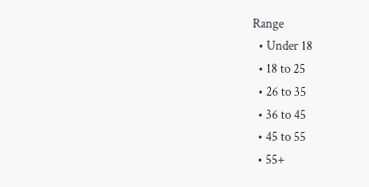Range
  • Under 18
  • 18 to 25
  • 26 to 35
  • 36 to 45
  • 45 to 55
  • 55+